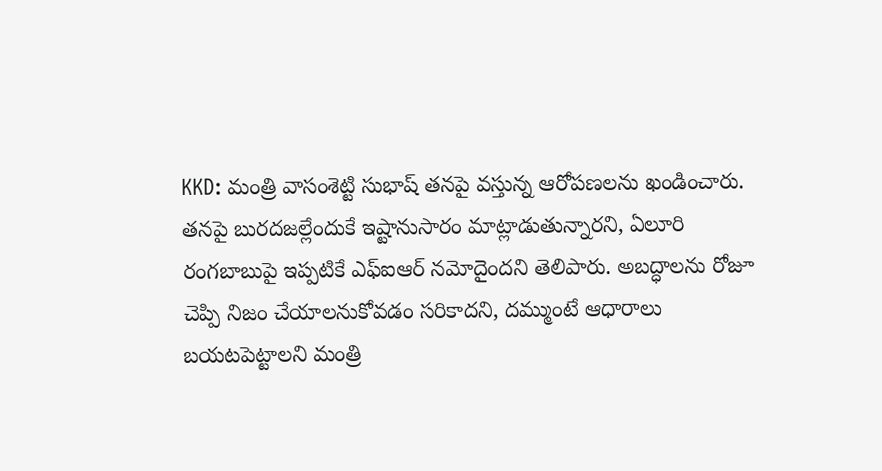KKD: మంత్రి వాసంశెట్టి సుభాష్ తనపై వస్తున్న ఆరోపణలను ఖండించారు. తనపై బురదజల్లేందుకే ఇష్టానుసారం మాట్లాడుతున్నారని, ఏలూరి రంగబాబుపై ఇప్పటికే ఎఫ్ఐఆర్ నమోదైందని తెలిపారు. అబద్ధాలను రోజూ చెప్పి నిజం చేయాలనుకోవడం సరికాదని, దమ్ముంటే ఆధారాలు బయటపెట్టాలని మంత్రి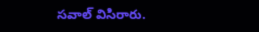సవాల్ విసిరారు.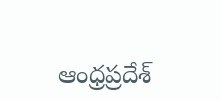ఆంధ్రప్రదేశ్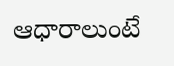ఆధారాలుంటే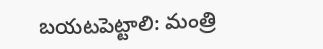బయటపెట్టాలి: మంత్రి